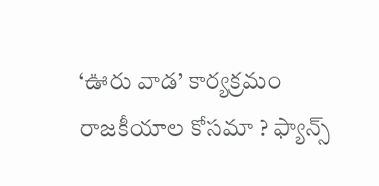‘ఊరు వాడ’ కార్యక్రమం రాజకీయాల కోసమా ? ఫ్యాన్స్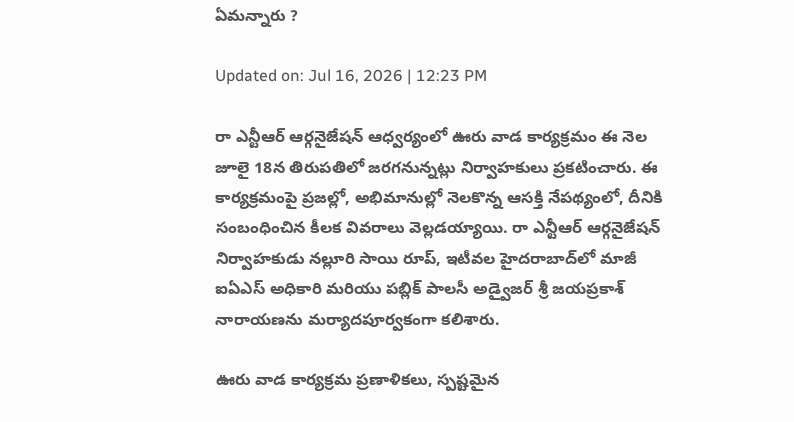ఏమన్నారు ?

Updated on: Jul 16, 2026 | 12:23 PM

రా ఎన్టీఆర్ ఆర్గనైజేషన్ ఆధ్వర్యంలో ఊరు వాడ కార్యక్రమం ఈ నెల జూలై 18న తిరుపతిలో జరగనున్నట్లు నిర్వాహకులు ప్రకటించారు. ఈ కార్యక్రమంపై ప్రజల్లో, అభిమానుల్లో నెలకొన్న ఆసక్తి నేపథ్యంలో, దీనికి సంబంధించిన కీలక వివరాలు వెల్లడయ్యాయి. రా ఎన్టీఆర్ ఆర్గనైజేషన్ నిర్వాహకుడు నల్లూరి సాయి రూప్, ఇటీవల హైదరాబాద్‌లో మాజీ ఐఏఎస్ అధికారి మరియు పబ్లిక్ పాలసీ అడ్వైజర్ శ్రీ జయప్రకాశ్ నారాయణను మర్యాదపూర్వకంగా కలిశారు.

ఊరు వాడ కార్యక్రమ ప్రణాళికలు, స్పష్టమైన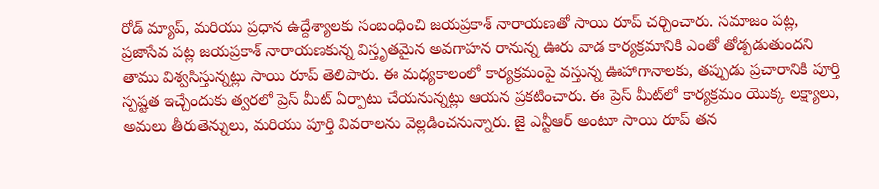రోడ్ మ్యాప్, మరియు ప్రధాన ఉద్దేశ్యాలకు సంబంధించి జయప్రకాశ్ నారాయణతో సాయి రూప్ చర్చించారు. సమాజం పట్ల, ప్రజాసేవ పట్ల జయప్రకాశ్ నారాయణకున్న విస్తృతమైన అవగాహన రానున్న ఊరు వాడ కార్యక్రమానికి ఎంతో తోడ్పడుతుందని తాము విశ్వసిస్తున్నట్లు సాయి రూప్ తెలిపారు. ఈ మధ్యకాలంలో కార్యక్రమంపై వస్తున్న ఊహాగానాలకు, తప్పుడు ప్రచారానికి పూర్తి స్పష్టత ఇచ్చేందుకు త్వరలో ప్రెస్ మీట్ ఏర్పాటు చేయనున్నట్లు ఆయన ప్రకటించారు. ఈ ప్రెస్ మీట్‌లో కార్యక్రమం యొక్క లక్ష్యాలు, అమలు తీరుతెన్నులు, మరియు పూర్తి వివరాలను వెల్లడించనున్నారు. జై ఎన్టీఆర్ అంటూ సాయి రూప్ తన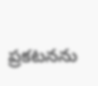ప్రకటనను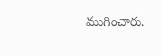ముగించారు.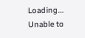Loading...
Unable to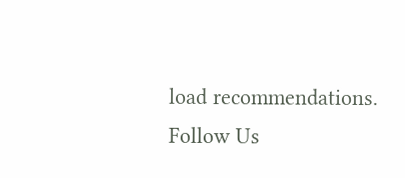load recommendations.
Follow Us